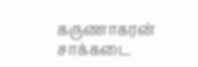கருணாகரன் சாக்கடை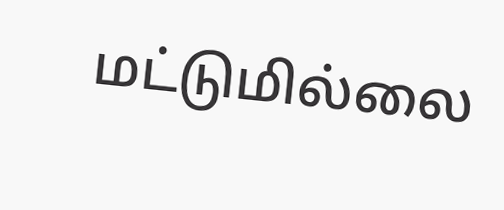மட்டுமில்லை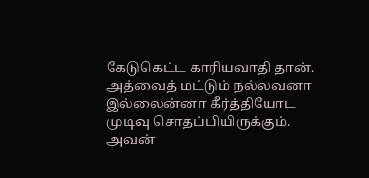கேடுகெட்ட காரியவாதி தான்.
அத்வைத் மட்டும் நல்லவனா இல்லைன்னா கீர்த்தியோட முடிவு சொதப்பியிருக்கும். அவன்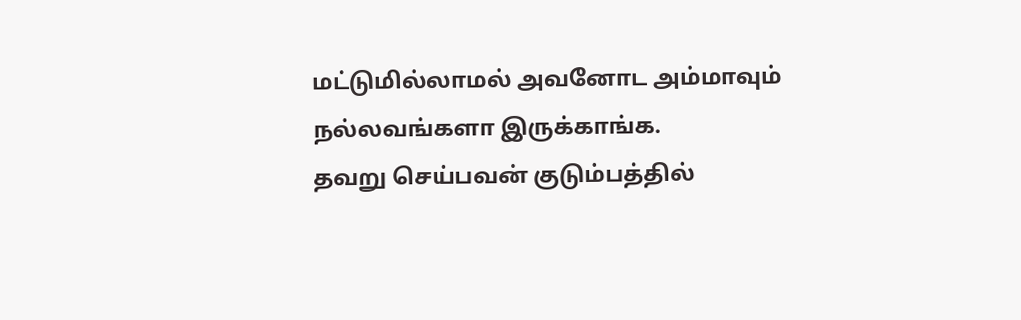மட்டுமில்லாமல் அவனோட அம்மாவும் நல்லவங்களா இருக்காங்க.
தவறு செய்பவன் குடும்பத்தில்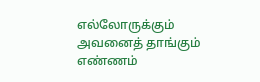எல்லோருக்கும் அவனைத் தாங்கும் எண்ணம்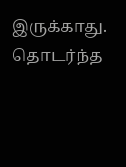இருக்காது. தொடர்ந்த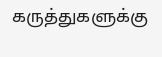கருத்துகளுக்கு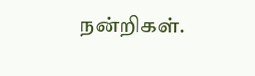நன்றிகள்.